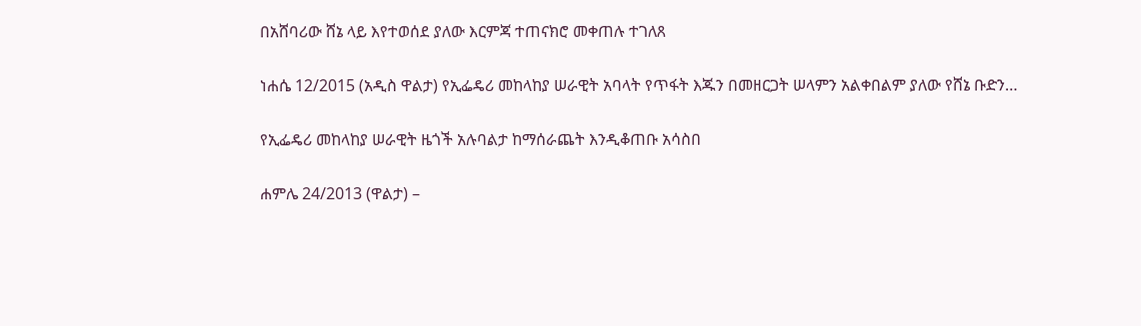በአሸባሪው ሸኔ ላይ እየተወሰደ ያለው እርምጃ ተጠናክሮ መቀጠሉ ተገለጸ

ነሐሴ 12/2015 (አዲስ ዋልታ) የኢፌዴሪ መከላከያ ሠራዊት አባላት የጥፋት እጁን በመዘርጋት ሠላምን አልቀበልም ያለው የሸኔ ቡድን…

የኢፌዴሪ መከላከያ ሠራዊት ዜጎች አሉባልታ ከማሰራጨት እንዲቆጠቡ አሳስበ

ሐምሌ 24/2013 (ዋልታ) –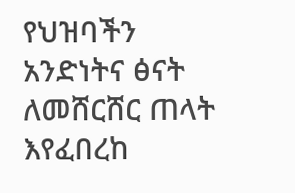የህዝባችን አንድነትና ፅናት ለመሸርሸር ጠላት እየፈበረከ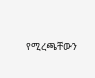የሚረጫቸውን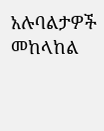አሉባልታዎች መከላከል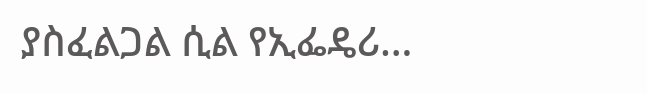ያስፈልጋል ሲል የኢፌዴሪ…